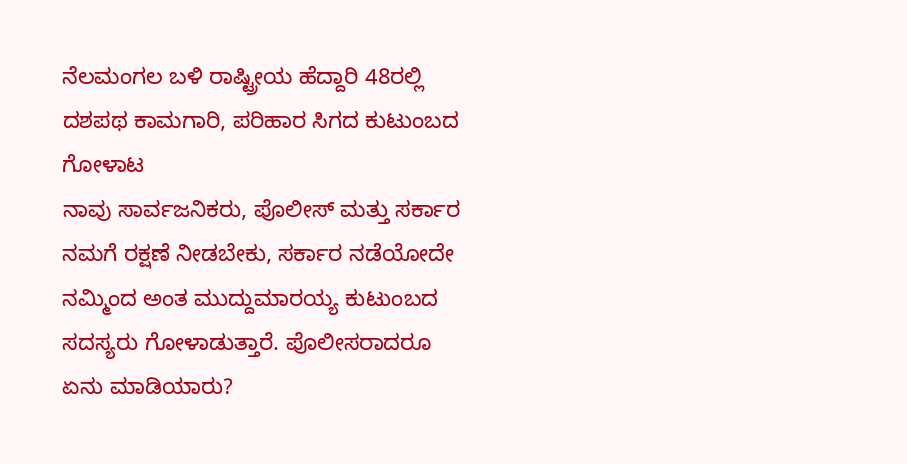ನೆಲಮಂಗಲ ಬಳಿ ರಾಷ್ಟ್ರೀಯ ಹೆದ್ದಾರಿ 48ರಲ್ಲಿ ದಶಪಥ ಕಾಮಗಾರಿ, ಪರಿಹಾರ ಸಿಗದ ಕುಟುಂಬದ ಗೋಳಾಟ
ನಾವು ಸಾರ್ವಜನಿಕರು, ಪೊಲೀಸ್ ಮತ್ತು ಸರ್ಕಾರ ನಮಗೆ ರಕ್ಷಣೆ ನೀಡಬೇಕು, ಸರ್ಕಾರ ನಡೆಯೋದೇ ನಮ್ಮಿಂದ ಅಂತ ಮುದ್ದುಮಾರಯ್ಯ ಕುಟುಂಬದ ಸದಸ್ಯರು ಗೋಳಾಡುತ್ತಾರೆ. ಪೊಲೀಸರಾದರೂ ಏನು ಮಾಡಿಯಾರು?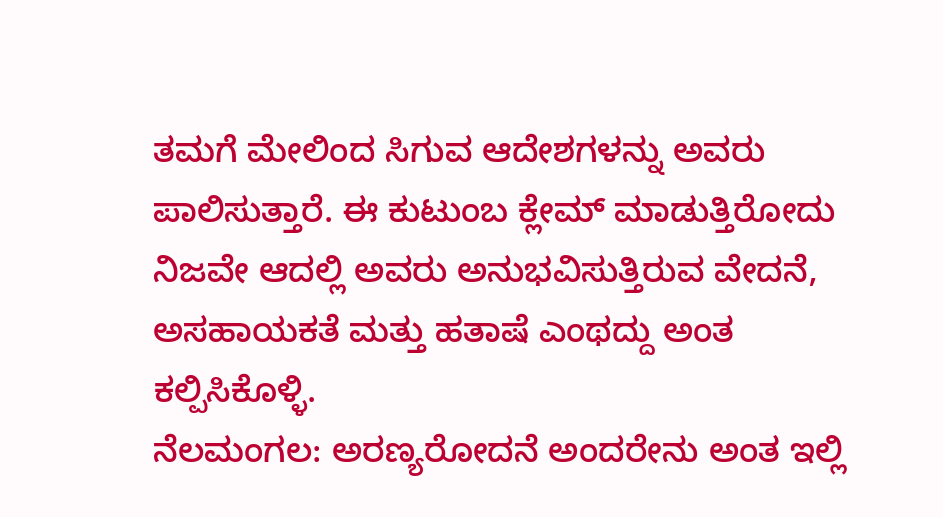ತಮಗೆ ಮೇಲಿಂದ ಸಿಗುವ ಆದೇಶಗಳನ್ನು ಅವರು ಪಾಲಿಸುತ್ತಾರೆ. ಈ ಕುಟುಂಬ ಕ್ಲೇಮ್ ಮಾಡುತ್ತಿರೋದು ನಿಜವೇ ಆದಲ್ಲಿ ಅವರು ಅನುಭವಿಸುತ್ತಿರುವ ವೇದನೆ, ಅಸಹಾಯಕತೆ ಮತ್ತು ಹತಾಷೆ ಎಂಥದ್ದು ಅಂತ ಕಲ್ಪಿಸಿಕೊಳ್ಳಿ.
ನೆಲಮಂಗಲ: ಅರಣ್ಯರೋದನೆ ಅಂದರೇನು ಅಂತ ಇಲ್ಲಿ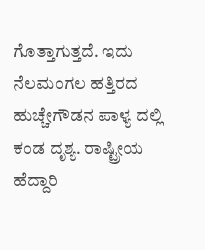ಗೊತ್ತಾಗುತ್ತದೆ. ಇದು ನೆಲಮಂಗಲ ಹತ್ತಿರದ ಹುಚ್ಚೇಗೌಡನ ಪಾಳ್ಯ ದಲ್ಲಿ ಕಂಡ ದೃಶ್ಯ. ರಾಷ್ಟ್ರೀಯ ಹೆದ್ದಾರಿ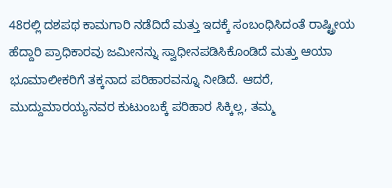48ರಲ್ಲಿ ದಶಪಥ ಕಾಮಗಾರಿ ನಡೆದಿದೆ ಮತ್ತು ಇದಕ್ಕೆ ಸಂಬಂಧಿಸಿದಂತೆ ರಾಷ್ಟ್ರೀಯ ಹೆದ್ದಾರಿ ಪ್ರಾಧಿಕಾರವು ಜಮೀನನ್ನು ಸ್ವಾಧೀನಪಡಿಸಿಕೊಂಡಿದೆ ಮತ್ತು ಆಯಾ ಭೂಮಾಲೀಕರಿಗೆ ತಕ್ಕನಾದ ಪರಿಹಾರವನ್ನೂ ನೀಡಿದೆ. ಆದರೆ, ಮುದ್ದುಮಾರಯ್ಯನವರ ಕುಟುಂಬಕ್ಕೆ ಪರಿಹಾರ ಸಿಕ್ಕಿಲ್ಲ, ತಮ್ಮ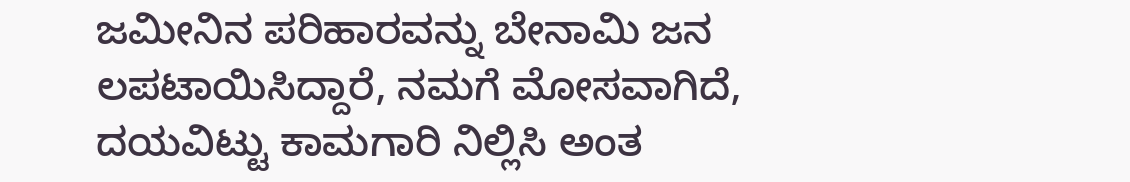ಜಮೀನಿನ ಪರಿಹಾರವನ್ನು ಬೇನಾಮಿ ಜನ ಲಪಟಾಯಿಸಿದ್ದಾರೆ, ನಮಗೆ ಮೋಸವಾಗಿದೆ, ದಯವಿಟ್ಟು ಕಾಮಗಾರಿ ನಿಲ್ಲಿಸಿ ಅಂತ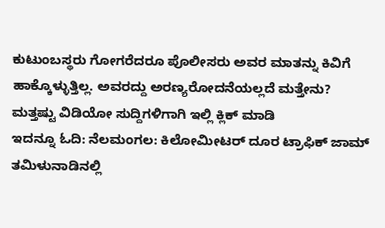ಕುಟುಂಬಸ್ಥರು ಗೋಗರೆದರೂ ಪೊಲೀಸರು ಅವರ ಮಾತನ್ನು ಕಿವಿಗೆ ಹಾಕ್ಕೊಳ್ಳುತ್ತಿಲ್ಲ. ಅವರದ್ದು ಅರಣ್ಯರೋದನೆಯಲ್ಲದೆ ಮತ್ತೇನು?
ಮತ್ತಷ್ಟು ವಿಡಿಯೋ ಸುದ್ದಿಗಳಿಗಾಗಿ ಇಲ್ಲಿ ಕ್ಲಿಕ್ ಮಾಡಿ
ಇದನ್ನೂ ಓದಿ: ನೆಲಮಂಗಲ: ಕಿಲೋಮೀಟರ್ ದೂರ ಟ್ರಾಫಿಕ್ ಜಾಮ್
ತಮಿಳುನಾಡಿನಲ್ಲಿ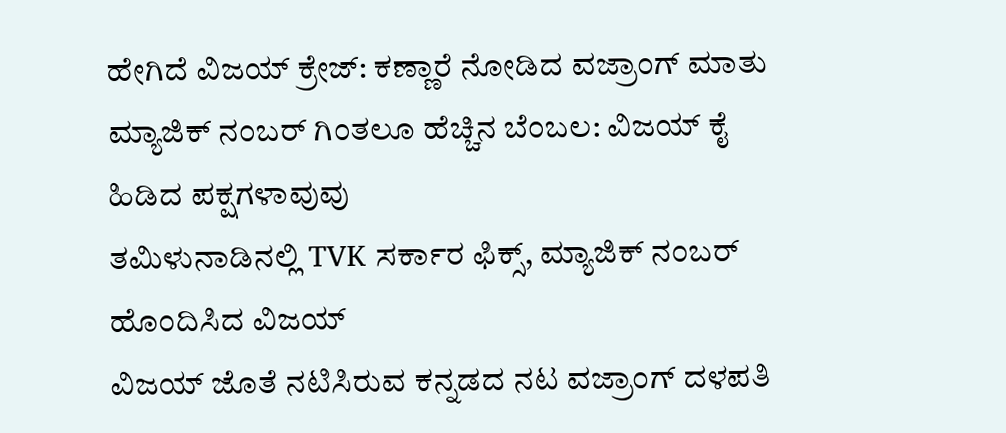ಹೇಗಿದೆ ವಿಜಯ್ ಕ್ರೇಜ್: ಕಣ್ಣಾರೆ ನೋಡಿದ ವಜ್ರಾಂಗ್ ಮಾತು
ಮ್ಯಾಜಿಕ್ ನಂಬರ್ ಗಿಂತಲೂ ಹೆಚ್ಚಿನ ಬೆಂಬಲ: ವಿಜಯ್ ಕೈ ಹಿಡಿದ ಪಕ್ಷಗಳಾವುವು
ತಮಿಳುನಾಡಿನಲ್ಲಿ TVK ಸರ್ಕಾರ ಫಿಕ್ಸ್, ಮ್ಯಾಜಿಕ್ ನಂಬರ್ ಹೊಂದಿಸಿದ ವಿಜಯ್
ವಿಜಯ್ ಜೊತೆ ನಟಿಸಿರುವ ಕನ್ನಡದ ನಟ ವಜ್ರಾಂಗ್ ದಳಪತಿ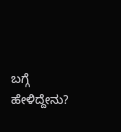ಬಗ್ಗೆ ಹೇಳಿದ್ದೇನು?